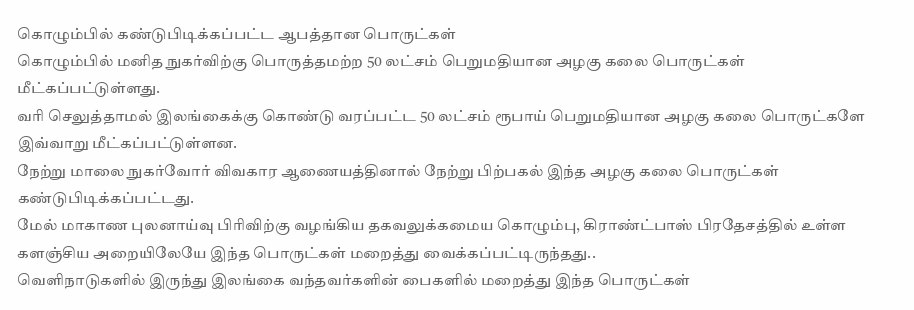கொழும்பில் கண்டுபிடிக்கப்பட்ட ஆபத்தான பொருட்கள்
கொழும்பில் மனித நுகர்விற்கு பொருத்தமற்ற 50 லட்சம் பெறுமதியான அழகு கலை பொருட்கள் மீட்கப்பட்டுள்ளது.
வரி செலுத்தாமல் இலங்கைக்கு கொண்டு வரப்பட்ட 50 லட்சம் ரூபாய் பெறுமதியான அழகு கலை பொருட்களே இவ்வாறு மீட்கப்பட்டுள்ளன.
நேற்று மாலை நுகர்வோர் விவகார ஆணையத்தினால் நேற்று பிற்பகல் இந்த அழகு கலை பொருட்கள் கண்டுபிடிக்கப்பட்டது.
மேல் மாகாண புலனாய்வு பிரிவிற்கு வழங்கிய தகவலுக்கமைய கொழும்பு, கிராண்ட்பாஸ் பிரதேசத்தில் உள்ள களஞ்சிய அறையிலேயே இந்த பொருட்கள் மறைத்து வைக்கப்பட்டிருந்தது..
வெளிநாடுகளில் இருந்து இலங்கை வந்தவர்களின் பைகளில் மறைத்து இந்த பொருட்கள்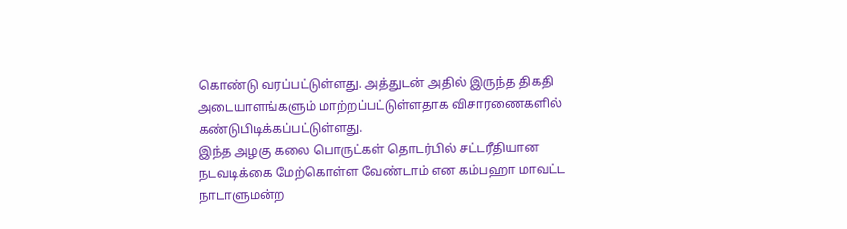கொண்டு வரப்பட்டுள்ளது. அத்துடன் அதில் இருந்த திகதி அடையாளங்களும் மாற்றப்பட்டுள்ளதாக விசாரணைகளில் கண்டுபிடிக்கப்பட்டுள்ளது.
இந்த அழகு கலை பொருட்கள் தொடர்பில் சட்டரீதியான நடவடிக்கை மேற்கொள்ள வேண்டாம் என கம்பஹா மாவட்ட நாடாளுமன்ற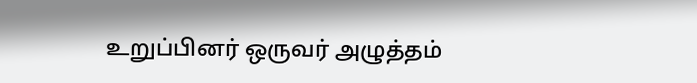உறுப்பினர் ஒருவர் அழுத்தம்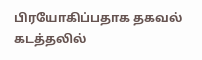பிரயோகிப்பதாக தகவல்
கடத்தலில்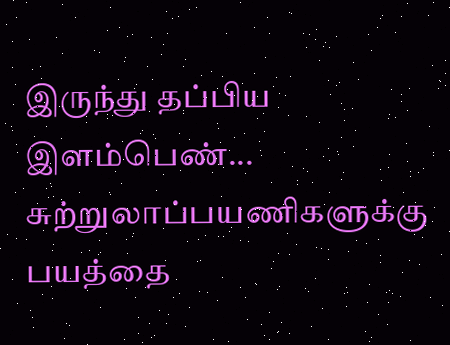இருந்து தப்பிய இளம்பெண்... சுற்றுலாப்பயணிகளுக்கு பயத்தை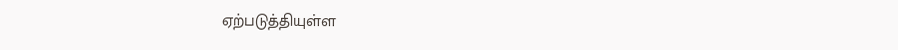ஏற்படுத்தியுள்ள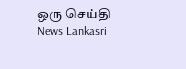ஒரு செய்தி News Lankasri